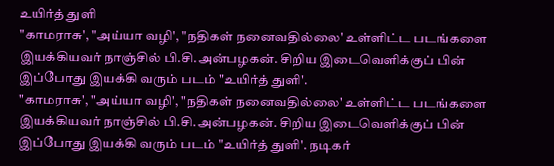உயிர்த் துளி
"காமராசு', "அய்யா வழி', "நதிகள் நனைவதில்லை' உள்ளிட்ட படங்களை இயக்கியவர் நாஞ்சில் பி.சி.அன்பழகன். சிறிய இடைவெளிக்குப் பின் இப்போது இயக்கி வரும் படம் "உயிர்த் துளி'.
"காமராசு', "அய்யா வழி', "நதிகள் நனைவதில்லை' உள்ளிட்ட படங்களை இயக்கியவர் நாஞ்சில் பி.சி.அன்பழகன். சிறிய இடைவெளிக்குப் பின் இப்போது இயக்கி வரும் படம் "உயிர்த் துளி'. நடிகர்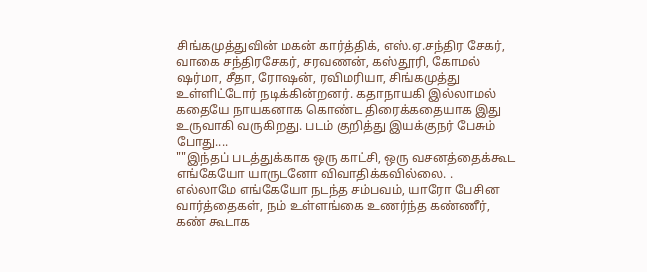சிங்கமுத்துவின் மகன் கார்த்திக், எஸ்.ஏ.சந்திர சேகர், வாகை சந்திரசேகர், சரவணன், கஸ்தூரி, கோமல் ஷர்மா, சீதா, ரோஷன், ரவிமரியா, சிங்கமுத்து உள்ளிட்டோர் நடிக்கின்றனர். கதாநாயகி இல்லாமல் கதையே நாயகனாக கொண்ட திரைக்கதையாக இது உருவாகி வருகிறது. படம் குறித்து இயக்குநர் பேசும் போது....
""இந்தப் படத்துக்காக ஒரு காட்சி, ஒரு வசனத்தைக்கூட எங்கேயோ யாருடனோ விவாதிக்கவில்லை. . எல்லாமே எங்கேயோ நடந்த சம்பவம், யாரோ பேசின வார்த்தைகள், நம் உள்ளங்கை உணர்ந்த கண்ணீர், கண் கூடாக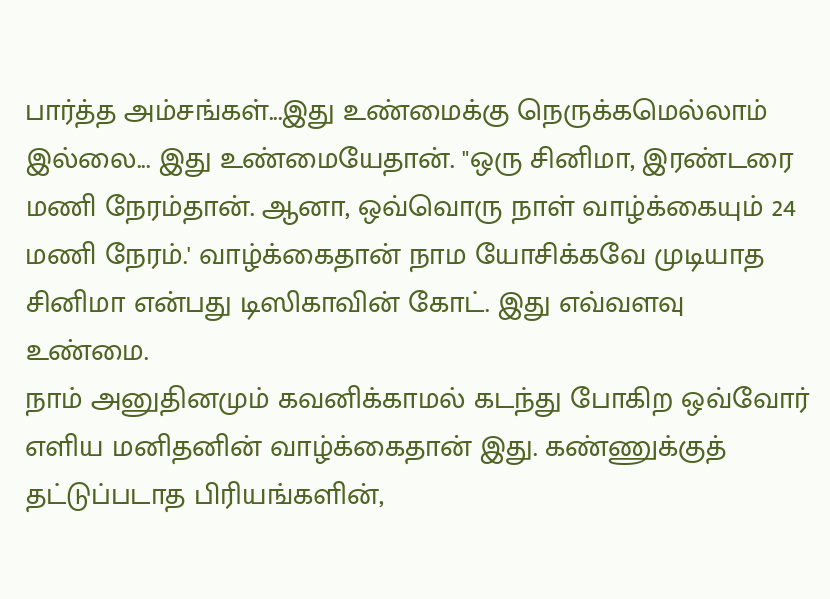பார்த்த அம்சங்கள்...இது உண்மைக்கு நெருக்கமெல்லாம் இல்லை... இது உண்மையேதான். "ஒரு சினிமா, இரண்டரை மணி நேரம்தான். ஆனா, ஒவ்வொரு நாள் வாழ்க்கையும் 24 மணி நேரம்.' வாழ்க்கைதான் நாம யோசிக்கவே முடியாத சினிமா என்பது டிஸிகாவின் கோட். இது எவ்வளவு உண்மை.
நாம் அனுதினமும் கவனிக்காமல் கடந்து போகிற ஒவ்வோர் எளிய மனிதனின் வாழ்க்கைதான் இது. கண்ணுக்குத் தட்டுப்படாத பிரியங்களின்,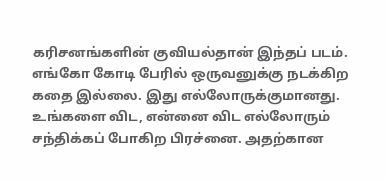கரிசனங்களின் குவியல்தான் இந்தப் படம். எங்கோ கோடி பேரில் ஒருவனுக்கு நடக்கிற கதை இல்லை. இது எல்லோருக்குமானது. உங்களை விட, என்னை விட எல்லோரும் சந்திக்கப் போகிற பிரச்னை. அதற்கான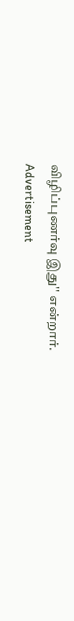விழிப்புணர்வு இது'' என்றார்.
Advertisement